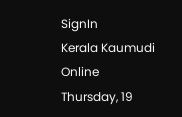SignIn
Kerala Kaumudi Online
Thursday, 19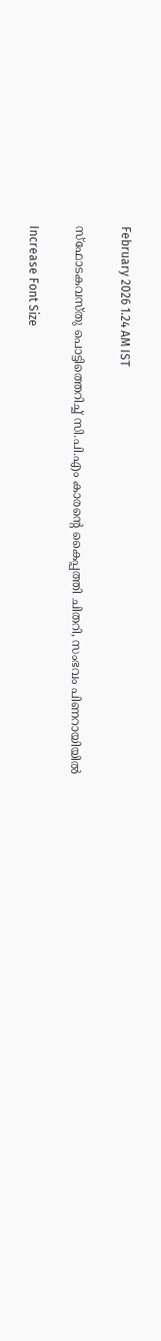February 2026 1.24 AM IST

സ്ഫോടകവസ്തു പൊട്ടിത്തെറിച്ച് സി.പി.എം കാരന്റെ കൈപ്പത്തി ചിതറി, സംഭവം പിണറായിയിൽ

Increase Font Size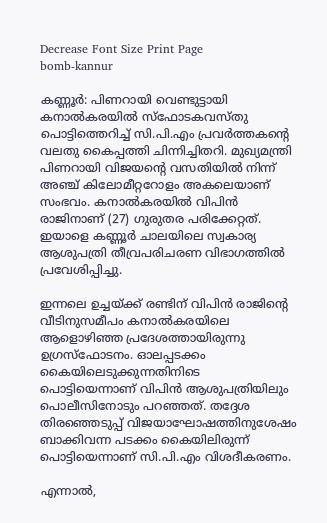Decrease Font Size Print Page
bomb-kannur

കണ്ണൂർ: പിണറായി വെണ്ടുട്ടായി കനാൽകരയിൽ സ്ഫോടകവസ്തു പൊട്ടിത്തെറിച്ച് സി.പി.എം പ്രവർത്തകന്റെ വലതു കൈപ്പത്തി ചിന്നിച്ചിതറി. മുഖ്യമന്ത്രി പിണറായി വിജയന്റെ വസതിയിൽ നിന്ന് അഞ്ച് കിലോമീറ്ററോളം അകലെയാണ് സംഭവം. കനാൽകരയിൽ വിപിൻ രാജിനാണ് (27) ഗുരുതര പരിക്കേറ്റത്. ഇയാളെ കണ്ണൂർ ചാലയിലെ സ്വകാര്യ ആശുപത്രി തീവ്രപരിചരണ വിഭാഗത്തിൽ പ്രവേശിപ്പിച്ചു.

ഇന്നലെ ഉച്ചയ്ക്ക് രണ്ടിന് വിപിൻ രാജിന്റെ വീടിനുസമീപം കനാൽകരയിലെ ആളൊഴിഞ്ഞ പ്രദേശത്തായിരുന്നു ഉഗ്രസ്‌ഫോടനം. ഓലപ്പടക്കം കൈയിലെടുക്കുന്നതിനിടെ പൊട്ടിയെന്നാണ് വിപിൻ ആശുപത്രിയിലും പൊലീസിനോടും പറഞ്ഞത്. തദ്ദേശ തിരഞ്ഞെടുപ്പ് വിജയാഘോഷത്തിനുശേഷം ബാക്കിവന്ന പടക്കം കൈയിലിരുന്ന് പൊട്ടിയെന്നാണ് സി.പി.എം വിശദീകരണം.

എന്നാൽ,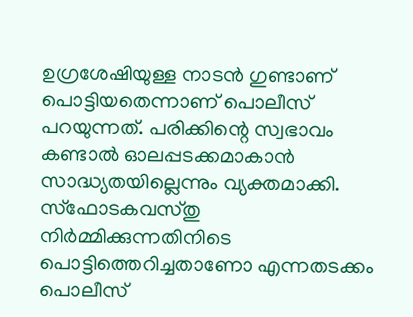ഉഗ്രശേഷിയുള്ള നാടൻ ഗുണ്ടാണ് പൊട്ടിയതെന്നാണ് പൊലീസ് പറയുന്നത്. പരിക്കിന്റെ സ്വഭാവം കണ്ടാൽ ഓലപ്പടക്കമാകാൻ സാദ്ധ്യതയില്ലെന്നും വ്യക്തമാക്കി. സ്‌ഫോടകവസ്തു നിർമ്മിക്കുന്നതിനിടെ പൊട്ടിത്തെറിച്ചതാണോ എന്നതടക്കം പൊലീസ്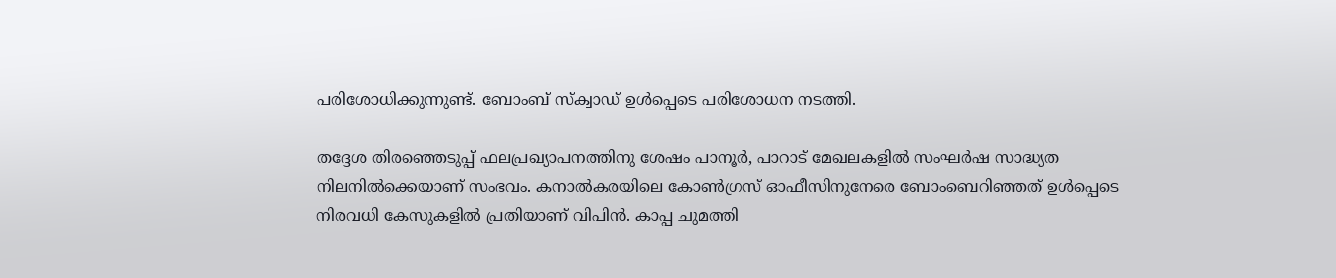പരിശോധിക്കുന്നുണ്ട്. ബോംബ് സ്‌ക്വാഡ് ഉൾപ്പെടെ പരിശോധന നടത്തി.

തദ്ദേശ തിരഞ്ഞെടുപ്പ് ഫലപ്രഖ്യാപനത്തിനു ശേഷം പാനൂർ, പാറാട് മേഖലകളിൽ സംഘർഷ സാദ്ധ്യത നിലനിൽക്കെയാണ് സംഭവം. കനാൽകരയിലെ കോൺഗ്രസ് ഓഫീസിനുനേരെ ബോംബെറിഞ്ഞത് ഉൾപ്പെടെ നിരവധി കേസുകളിൽ പ്രതിയാണ് വിപിൻ. കാപ്പ ചുമത്തി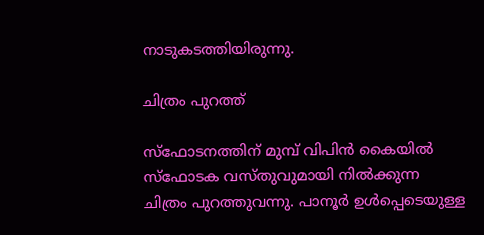നാടുകടത്തിയിരുന്നു.

ചിത്രം പുറത്ത്

സ്‌ഫോടനത്തിന് മുമ്പ് വിപിൻ കൈയിൽ സ്‌ഫോടക വസ്തുവുമായി നിൽക്കുന്ന ചിത്രം പുറത്തുവന്നു. പാനൂർ ഉൾപ്പെടെയുള്ള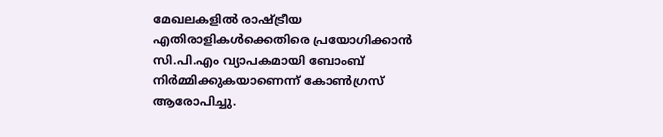മേഖലകളിൽ രാഷ്ട്രീയ എതിരാളികൾക്കെതിരെ പ്രയോഗിക്കാൻ സി.പി.എം വ്യാപകമായി ബോംബ് നിർമ്മിക്കുകയാണെന്ന് കോൺഗ്രസ് ആരോപിച്ചു.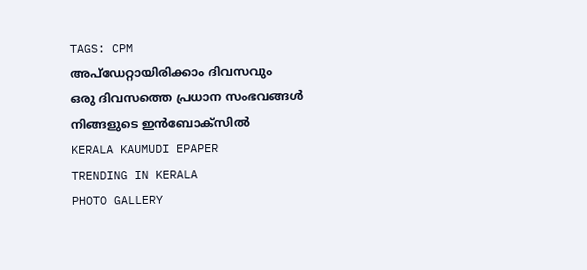TAGS: CPM
അപ്ഡേറ്റായിരിക്കാം ദിവസവും
ഒരു ദിവസത്തെ പ്രധാന സംഭവങ്ങൾ നിങ്ങളുടെ ഇൻബോക്സിൽ
KERALA KAUMUDI EPAPER
TRENDING IN KERALA
PHOTO GALLERY